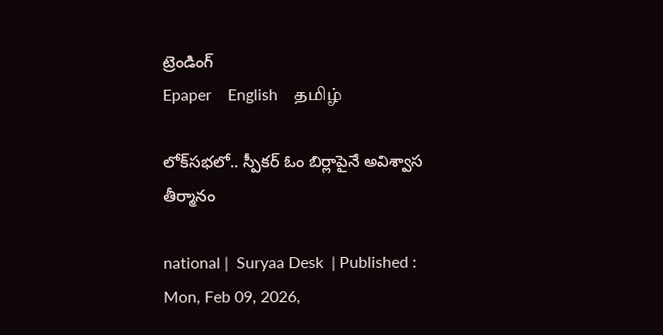ట్రెండింగ్
Epaper    English    தமிழ்

లోక్‌సభలో.. స్పీకర్‌ ఓం బిర్లాపైనే అవిశ్వాస తీర్మానం

national |  Suryaa Desk  | Published : Mon, Feb 09, 2026,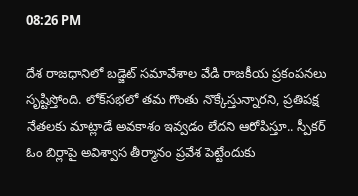08:26 PM

దేశ రాజధానిలో బడ్జెట్ సమావేశాల వేడి రాజకీయ ప్రకంపనలు సృష్టిస్తోంది. లోక్‌సభలో తమ గొంతు నొక్కేస్తున్నారని, ప్రతిపక్ష నేతలకు మాట్లాడే అవకాశం ఇవ్వడం లేదని ఆరోపిస్తూ.. స్పీకర్ ఓం బిర్లాపై అవిశ్వాస తీర్మానం ప్రవేశ పెట్టేందుకు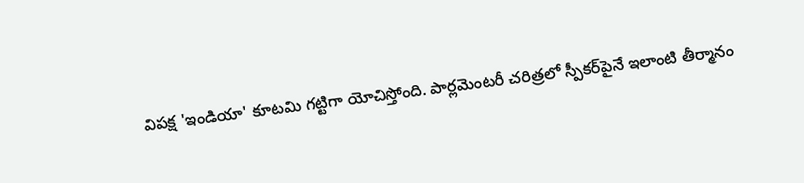విపక్ష 'ఇండియా' కూటమి గట్టిగా యోచిస్తోంది. పార్లమెంటరీ చరిత్రలో స్పీకర్‌పైనే ఇలాంటి తీర్మానం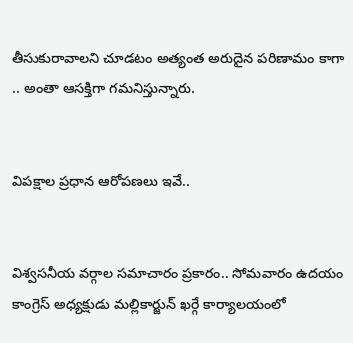తీసుకురావాలని చూడటం అత్యంత అరుదైన పరిణామం కాగా .. అంతా ఆసక్తిగా గమనిస్తున్నారు.


విపక్షాల ప్రధాన ఆరోపణలు ఇవే..


విశ్వసనీయ వర్గాల సమాచారం ప్రకారం.. సోమవారం ఉదయం కాంగ్రెస్ అధ్యక్షుడు మల్లికార్జున్ ఖర్గే కార్యాలయంలో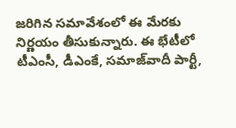జరిగిన సమావేశంలో ఈ మేరకు నిర్ణయం తీసుకున్నారు. ఈ భేటీలో టీఎంసీ, డీఎంకే, సమాజ్‌వాదీ పార్టీ,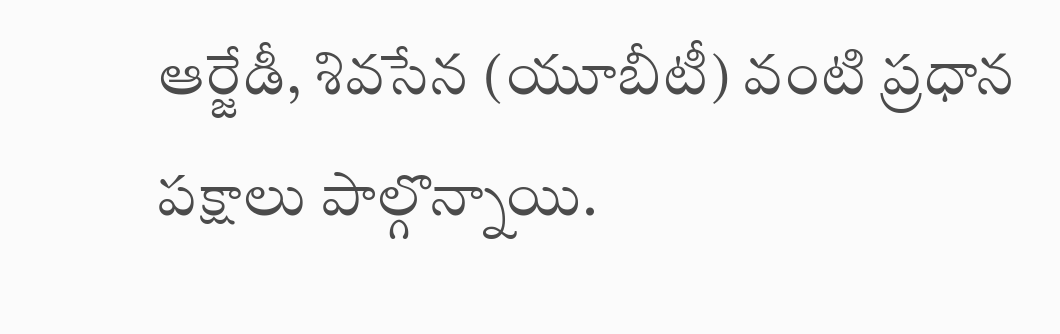ఆర్జేడీ, శివసేన (యూబీటీ) వంటి ప్రధాన పక్షాలు పాల్గొన్నాయి.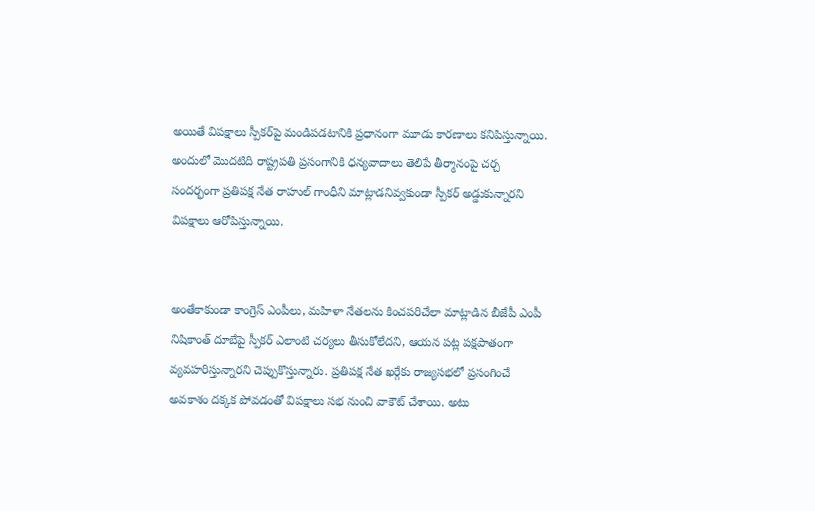అయితే విపక్షాలు స్పీకర్‌పై మండిపడటానికి ప్రధానంగా మూడు కారణాలు కనిపిస్తున్నాయి. అందులో మొదటిది రాష్ట్రపతి ప్రసంగానికి ధన్యవాదాలు తెలిపే తీర్మానంపై చర్చ సందర్భంగా ప్రతిపక్ష నేత రాహుల్ గాంధీని మాట్లాడనివ్వకుండా స్పీకర్ అడ్డుకున్నారని విపక్షాలు ఆరోపిస్తున్నాయి.


అంతేకాకుండా కాంగ్రెస్ ఎంపీలు, మహిళా నేతలను కించపరిచేలా మాట్లాడిన బీజేపీ ఎంపీ నిషికాంత్ దూబేపై స్పీకర్ ఎలాంటి చర్యలు తీసుకోలేదని, ఆయన పట్ల పక్షపాతంగా వ్యవహరిస్తున్నారని చెప్పుకొస్తున్నారు. ప్రతిపక్ష నేత ఖర్గేకు రాజ్యసభలో ప్రసంగించే అవకాశం దక్కక పోవడంతో విపక్షాలు సభ నుంచి వాకౌట్ చేశాయి. అటు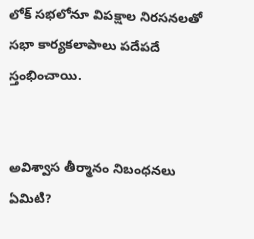లోక్‌ సభలోనూ విపక్షాల నిరసనలతో సభా కార్యకలాపాలు పదేపదే స్తంభించాయి.


అవిశ్వాస తీర్మానం నిబంధనలు ఏమిటి?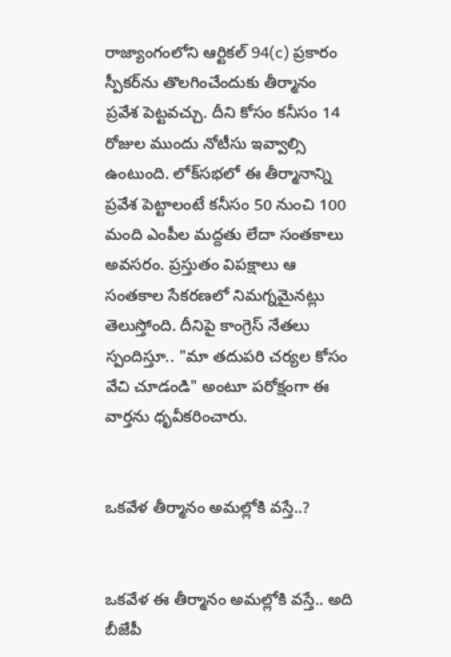రాజ్యాంగంలోని ఆర్టికల్ 94(c) ప్రకారం స్పీకర్‌ను తొలగించేందుకు తీర్మానం ప్రవేశ పెట్టవచ్చు. దీని కోసం కనీసం 14 రోజుల ముందు నోటీసు ఇవ్వాల్సి ఉంటుంది. లోక్‌సభలో ఈ తీర్మానాన్ని ప్రవేశ పెట్టాలంటే కనీసం 50 నుంచి 100 మంది ఎంపీల మద్దతు లేదా సంతకాలు అవసరం. ప్రస్తుతం విపక్షాలు ఆ సంతకాల సేకరణలో నిమగ్నమైనట్లు తెలుస్తోంది. దీనిపై కాంగ్రెస్ నేతలు స్పందిస్తూ.. "మా తదుపరి చర్యల కోసం వేచి చూడండి" అంటూ పరోక్షంగా ఈ వార్తను ధృవీకరించారు.


ఒకవేళ తీర్మానం అమల్లోకి వస్తే..?


ఒకవేళ ఈ తీర్మానం అమల్లోకి వస్తే.. అది బీజేపీ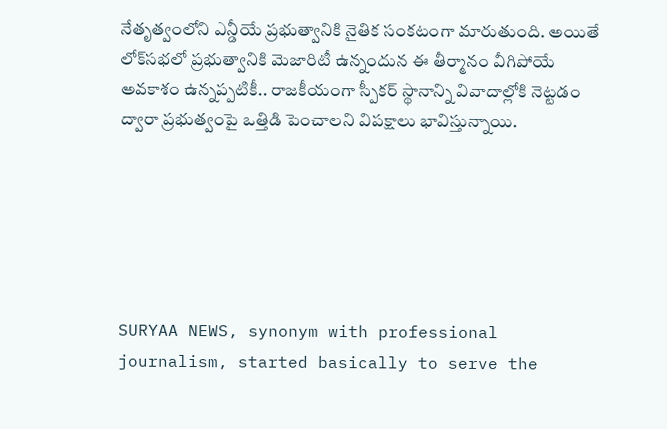నేతృత్వంలోని ఎన్డీయే ప్రభుత్వానికి నైతిక సంకటంగా మారుతుంది. అయితే లోక్‌సభలో ప్రభుత్వానికి మెజారిటీ ఉన్నందున ఈ తీర్మానం వీగిపోయే అవకాశం ఉన్నప్పటికీ.. రాజకీయంగా స్పీకర్ స్థానాన్ని వివాదాల్లోకి నెట్టడం ద్వారా ప్రభుత్వంపై ఒత్తిడి పెంచాలని విపక్షాలు భావిస్తున్నాయి.






SURYAA NEWS, synonym with professional journalism, started basically to serve the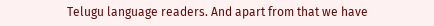Telugu language readers. And apart from that we have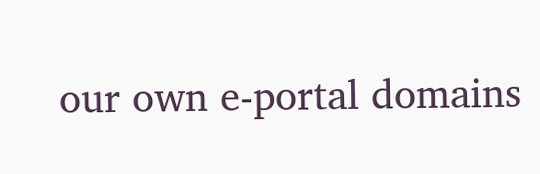our own e-portal domains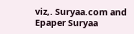viz,. Suryaa.com and Epaper Suryaa